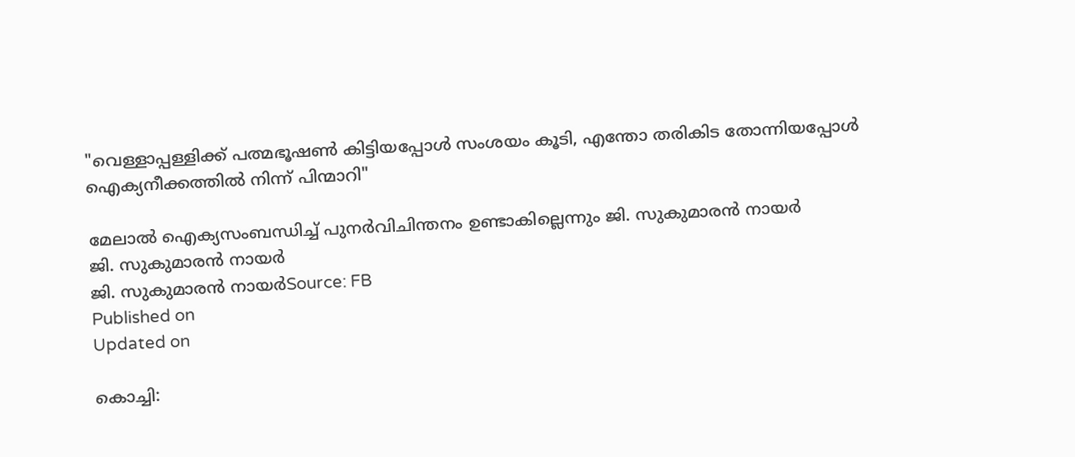"വെള്ളാപ്പള്ളിക്ക് പത്മഭൂഷൺ കിട്ടിയപ്പോൾ സംശയം കൂടി, എന്തോ തരികിട തോന്നിയപ്പോൾ ഐക്യനീക്കത്തിൽ നിന്ന് പിന്മാറി"

മേലാൽ ഐക്യസംബന്ധിച്ച് പുനർവിചിന്തനം ഉണ്ടാകില്ലെന്നും ജി. സുകുമാരൻ നായർ
ജി. സുകുമാരൻ നായർ
ജി. സുകുമാരൻ നായർSource: FB
Published on
Updated on

കൊച്ചി: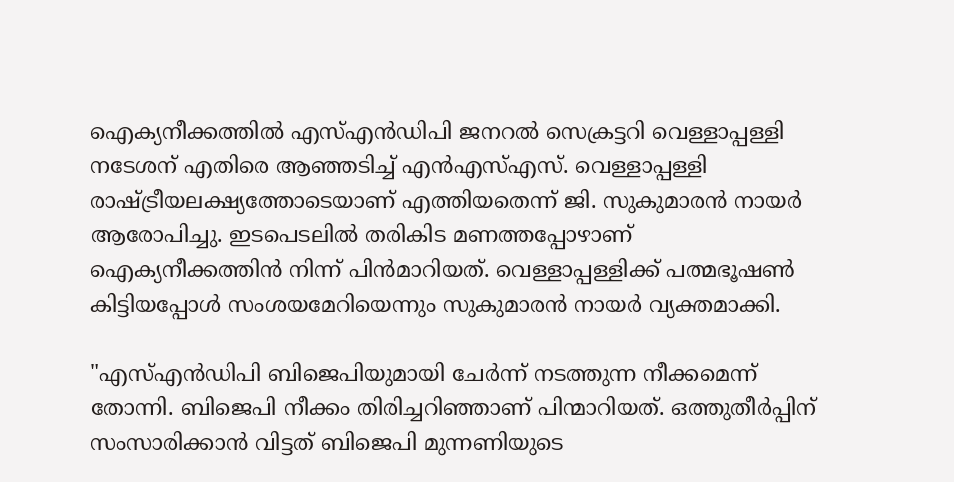ഐക്യനീക്കത്തിൽ എസ്എൻഡിപി ജനറൽ സെക്രട്ടറി വെള്ളാപ്പള്ളി നടേശന് എതിരെ ആഞ്ഞടിച്ച് എൻഎസ്എസ്. വെള്ളാപ്പള്ളി രാഷ്ട്രീയലക്ഷ്യത്തോടെയാണ് എത്തിയതെന്ന് ജി. സുകുമാരൻ നായർ ആരോപിച്ചു. ഇടപെടലിൽ തരികിട മണത്തപ്പോഴാണ് ഐക്യനീക്കത്തിൻ നിന്ന് പിൻമാറിയത്. വെള്ളാപ്പള്ളിക്ക് പത്മഭൂഷൺ കിട്ടിയപ്പോൾ സംശയമേറിയെന്നും സുകുമാരൻ നായർ വ്യക്തമാക്കി.

"എസ്എൻഡിപി ബിജെപിയുമായി ചേർന്ന് നടത്തുന്ന നീക്കമെന്ന് തോന്നി. ബിജെപി നീക്കം തിരിച്ചറിഞ്ഞാണ് പിന്മാറിയത്. ഒത്തുതീർപ്പിന് സംസാരിക്കാൻ വിട്ടത് ബിജെപി മുന്നണിയുടെ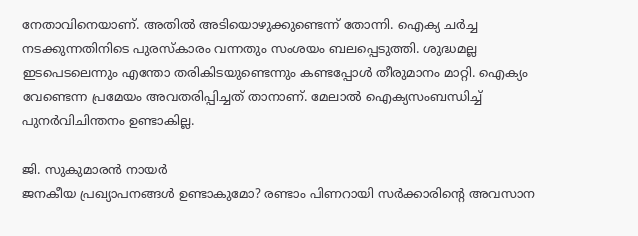നേതാവിനെയാണ്. അതിൽ അടിയൊഴുക്കുണ്ടെന്ന് തോന്നി. ഐക്യ ചർച്ച നടക്കുന്നതിനിടെ പുരസ്കാരം വന്നതും സംശയം ബലപ്പെടുത്തി. ശുദ്ധമല്ല ഇടപെടലെന്നും എന്തോ തരികിടയുണ്ടെന്നും കണ്ടപ്പോൾ തീരുമാനം മാറ്റി. ഐക്യം വേണ്ടെന്ന പ്രമേയം അവതരിപ്പിച്ചത് താനാണ്. മേലാൽ ഐക്യസംബന്ധിച്ച് പുനർവിചിന്തനം ഉണ്ടാകില്ല.

ജി. സുകുമാരൻ നായർ
ജനകീയ പ്രഖ്യാപനങ്ങൾ ഉണ്ടാകുമോ? രണ്ടാം പിണറായി സർക്കാരിന്റെ അവസാന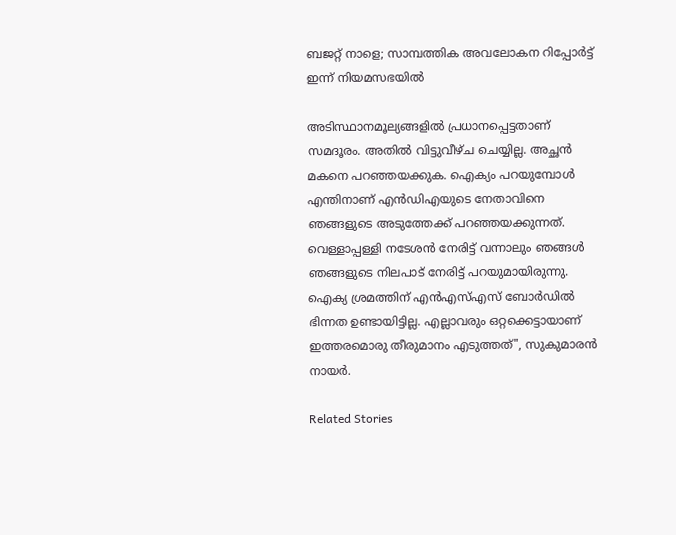ബജറ്റ് നാളെ; സാമ്പത്തിക അവലോകന റിപ്പോർട്ട് ഇന്ന് നിയമസഭയിൽ

അടിസ്ഥാനമൂല്യങ്ങളിൽ പ്രധാനപ്പെട്ടതാണ് സമദൂരം. അതിൽ വിട്ടുവീഴ്ച ചെയ്യില്ല. അച്ഛൻ മകനെ പറഞ്ഞയക്കുക. ഐക്യം പറയുമ്പോൾ എന്തിനാണ് എൻഡിഎയുടെ നേതാവിനെ ഞങ്ങളുടെ അടുത്തേക്ക് പറഞ്ഞയക്കുന്നത്. വെള്ളാപ്പള്ളി നടേശൻ നേരിട്ട് വന്നാലും ഞങ്ങൾ ഞങ്ങളുടെ നിലപാട് നേരിട്ട് പറയുമായിരുന്നു. ഐക്യ ശ്രമത്തിന് എൻഎസ്എസ് ബോർഡിൽ ഭിന്നത ഉണ്ടായിട്ടില്ല. എല്ലാവരും ഒറ്റക്കെട്ടായാണ് ഇത്തരമൊരു തീരുമാനം എടുത്തത്", സുകുമാരൻ നായർ.

Related Stories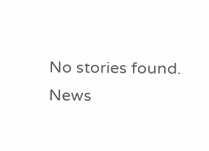No stories found.
News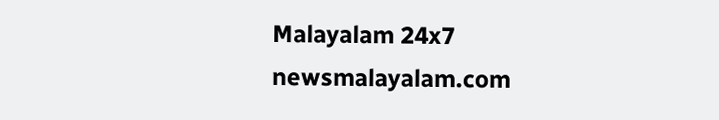Malayalam 24x7
newsmalayalam.com